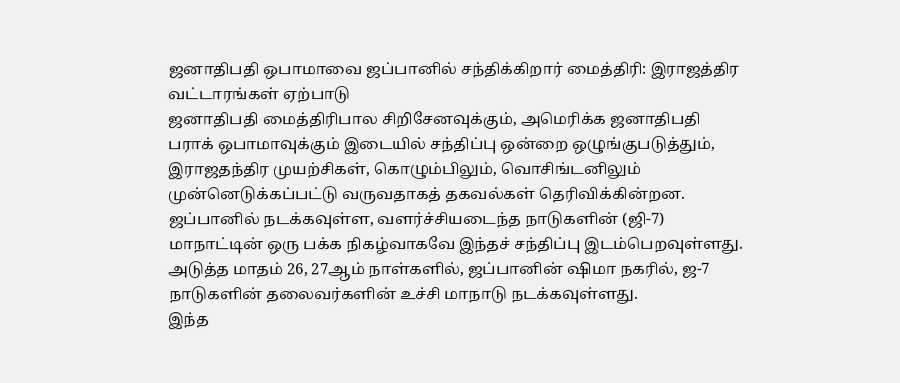ஜனாதிபதி ஒபாமாவை ஜப்பானில் சந்திக்கிறார் மைத்திரி: இராஜத்திர வட்டாரங்கள் ஏற்பாடு
ஜனாதிபதி மைத்திரிபால சிறிசேனவுக்கும், அமெரிக்க ஜனாதிபதி பராக் ஒபாமாவுக்கும் இடையில் சந்திப்பு ஒன்றை ஒழுங்குபடுத்தும், இராஜதந்திர முயற்சிகள், கொழும்பிலும், வொசிங்டனிலும் முன்னெடுக்கப்பட்டு வருவதாகத் தகவல்கள் தெரிவிக்கின்றன.
ஜப்பானில் நடக்கவுள்ள, வளர்ச்சியடைந்த நாடுகளின் (ஜி-7) மாநாட்டின் ஒரு பக்க நிகழ்வாகவே இந்தச் சந்திப்பு இடம்பெறவுள்ளது. அடுத்த மாதம் 26, 27ஆம் நாள்களில், ஜப்பானின் ஷிமா நகரில், ஜ-7 நாடுகளின் தலைவர்களின் உச்சி மாநாடு நடக்கவுள்ளது.
இந்த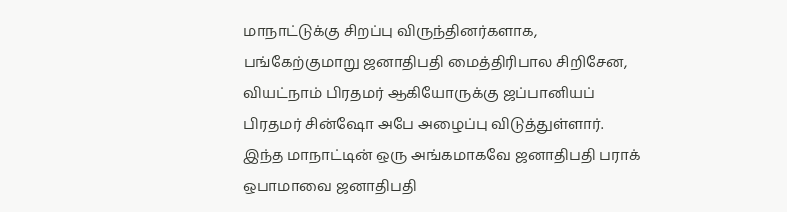மாநாட்டுக்கு சிறப்பு விருந்தினர்களாக, பங்கேற்குமாறு ஜனாதிபதி மைத்திரிபால சிறிசேன, வியட்நாம் பிரதமர் ஆகியோருக்கு ஜப்பானியப் பிரதமர் சின்ஷோ அபே அழைப்பு விடுத்துள்ளார்.
இந்த மாநாட்டின் ஒரு அங்கமாகவே ஜனாதிபதி பராக் ஒபாமாவை ஜனாதிபதி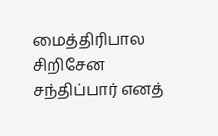மைத்திரிபால சிறிசேன சந்திப்பார் எனத்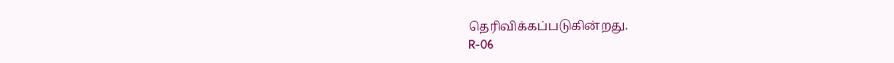தெரிவிக்கப்படுகின்றது.
R-06